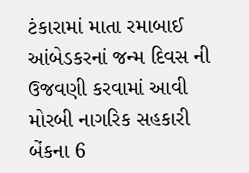ટંકારામાં માતા રમાબાઈ આંબેડકરનાં જન્મ દિવસ ની ઉજવણી કરવામાં આવી મોરબી નાગરિક સહકારી બેંકના 6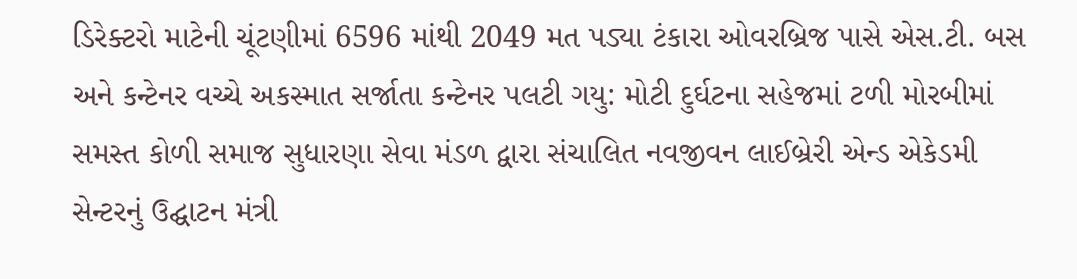ડિરેક્ટરો માટેની ચૂંટણીમાં 6596 માંથી 2049 મત પડ્યા ટંકારા ઓવરબ્રિજ પાસે એસ.ટી. બસ અને કન્ટેનર વચ્ચે અકસ્માત સર્જાતા કન્ટેનર પલટી ગયુ: મોટી દુર્ઘટના સહેજમાં ટળી મોરબીમાં સમસ્ત કોળી સમાજ સુધારણા સેવા મંડળ દ્વારા સંચાલિત નવજીવન લાઈબ્રેરી એન્ડ એકેડમી સેન્ટરનું ઉદ્ઘાટન મંત્રી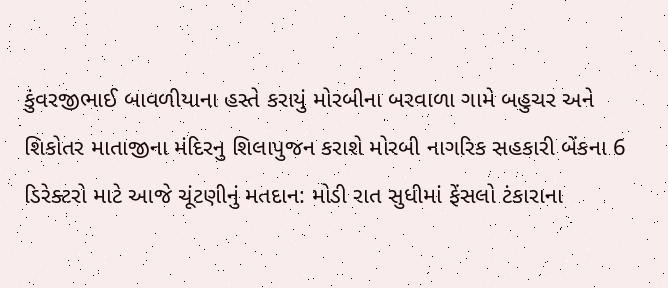કુંવરજીભાઈ બાવળીયાના હસ્તે કરાયું મોરબીના બરવાળા ગામે બહુચર અને શિકોતર માતાજીના મંદિરનુ શિલાપુજન કરાશે મોરબી નાગરિક સહકારી બેંકના 6 ડિરેક્ટરો માટે આજે ચૂંટણીનું મતદાન: મોડી રાત સુધીમાં ફેંસલો ટંકારાના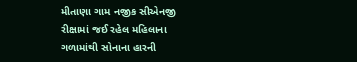મીતાણા ગામ નજીક સીએનજી રીક્ષામાં જઈ રહેલ મહિલાના ગળામાંથી સોનાના હારની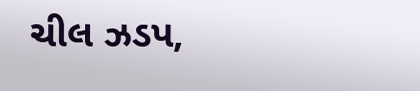ચીલ ઝડપ,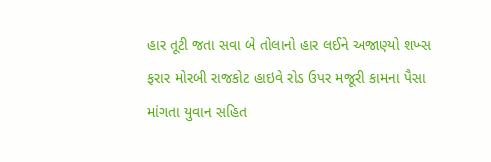હાર તૂટી જતા સવા બે તોલાનો હાર લઈને અજાણ્યો શખ્સ ફરાર મોરબી રાજકોટ હાઇવે રોડ ઉપર મજૂરી કામના પૈસા માંગતા યુવાન સહિત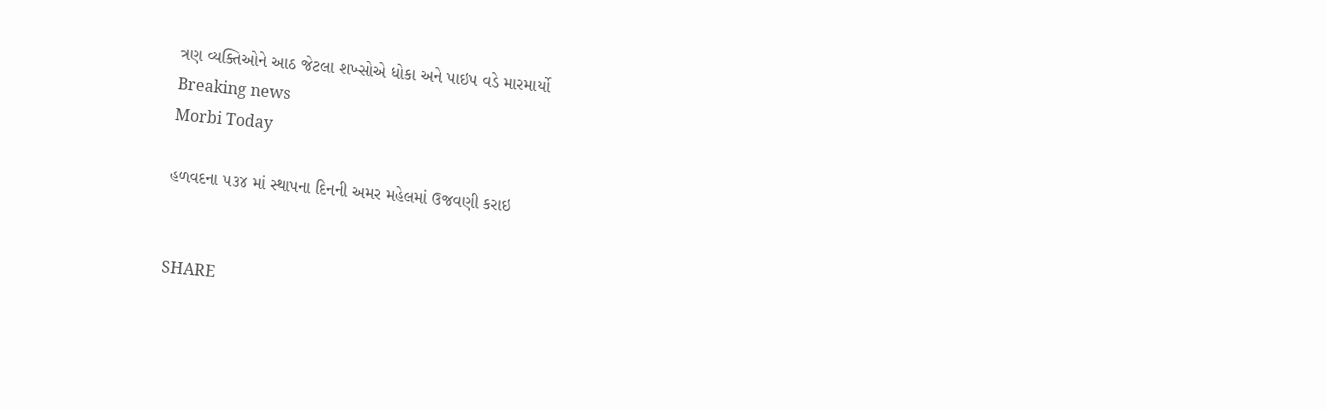ત્રણ વ્યક્તિઓને આઠ જેટલા શખ્સોએ ધોકા અને પાઇપ વડે મારમાર્યો
Breaking news
Morbi Today

હળવદના ૫૩૪ માં સ્થાપના દિનની અમર મહેલમાં ઉજવણી કરાઇ


SHARE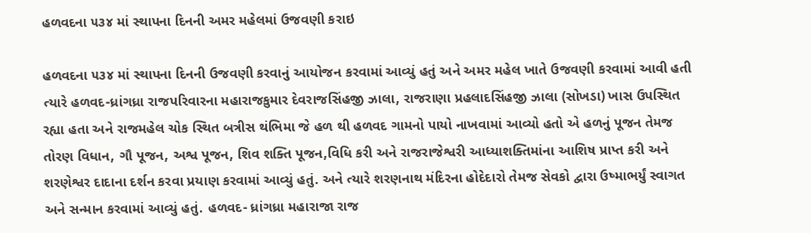હળવદના ૫૩૪ માં સ્થાપના દિનની અમર મહેલમાં ઉજવણી કરાઇ

હળવદના ૫૩૪ માં સ્થાપના દિનની ઉજવણી કરવાનું આયોજન કરવામાં આવ્યું હતું અને અમર મહેલ ખાતે ઉજવણી કરવામાં આવી હતી ત્યારે હળવદ-ધ્રાંગધ્રા રાજપરિવારના મહારાજકુમાર દેવરાજસિંહજી ઝાલા, રાજરાણા પ્રહલાદસિંહજી ઝાલા (સોખડા) ખાસ ઉપસ્થિત રહ્યા હતા અને રાજમહેલ ચોક સ્થિત બત્રીસ થંભિમા જે હળ થી હળવદ ગામનો પાયો નાખવામાં આવ્યો હતો એ હળનું પૂજન તેમજ તોરણ વિધાન, ગૌ પૂજન, અશ્વ પૂજન, શિવ શક્તિ પૂજન,વિધિ કરી અને રાજરાજેશ્વરી આધ્યાશક્તિમાંના આશિષ પ્રાપ્ત કરી અને શરણેશ્વર દાદાના દર્શન કરવા પ્રયાણ કરવામાં આવ્યું હતું. અને ત્યારે શરણનાથ મંદિરના હોદેદારો તેમજ સેવકો દ્વારા ઉષ્માભર્યું સ્વાગત અને સન્માન કરવામાં આવ્યું હતું. હળવદ- ધ્રાંગધ્રા મહારાજા રાજ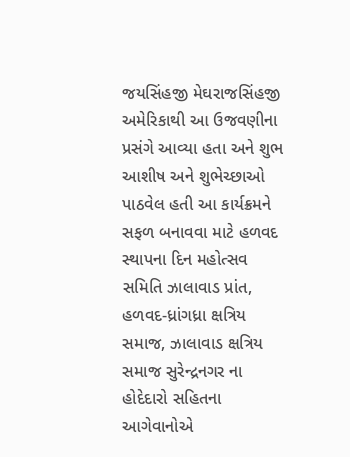જયસિંહજી મેઘરાજસિંહજી અમેરિકાથી આ ઉજવણીના પ્રસંગે આવ્યા હતા અને શુભ આશીષ અને શુભેચ્છાઓ પાઠવેલ હતી આ કાર્યક્રમને સફળ બનાવવા માટે હળવદ સ્થાપના દિન મહોત્સવ સમિતિ ઝાલાવાડ પ્રાંત,  હળવદ-ધ્રાંગધ્રા ક્ષત્રિય સમાજ, ઝાલાવાડ ક્ષત્રિય સમાજ સુરેન્દ્રનગર ના હોદેદારો સહિતના આગેવાનોએ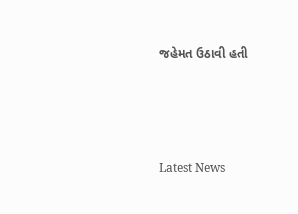જહેમત ઉઠાવી હતી






Latest News